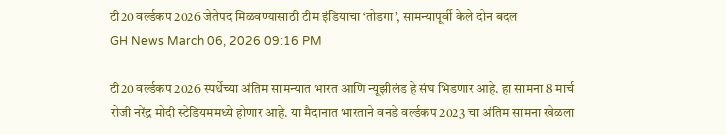टी20 वर्ल्डकप 2026 जेतेपद मिळवण्यासाठी टीम इंडियाचा ‘तोडगा’, सामन्यापूर्वी केले दोन बदल
GH News March 06, 2026 09:16 PM

टी20 वर्ल्डकप 2026 स्पर्धेच्या अंतिम सामन्यात भारत आणि न्यूझीलंड हे संघ भिडणार आहे. हा सामना 8 मार्च रोजी नरेंद्र मोदी स्टेडियममध्ये होणार आहे. या मैदानात भारताने वनडे वर्ल्डकप 2023 चा अंतिम सामना खेळला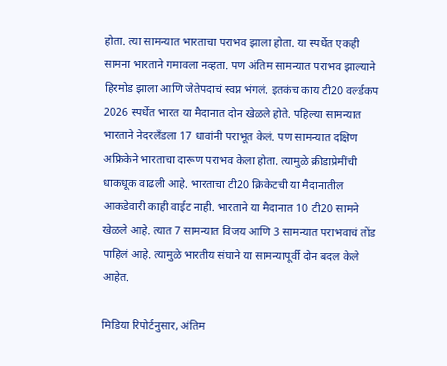होता. त्या सामन्यात भारताचा पराभव झाला होता. या स्पर्धेत एकही सामना भारताने गमावला नव्हता. पण अंतिम सामन्यात पराभव झाल्याने हिरमोड झाला आणि जेतेपदाचं स्वप्न भंगलं. इतकंच काय टी20 वर्ल्डकप 2026 स्पर्धेत भारत या मैदानात दोन खेळले होते. पहिल्या सामन्यात भारताने नेदरलँडला 17 धावांनी पराभूत केलं. पण सामन्यात दक्षिण अफ्रिकेने भारताचा दारूण पराभव केला होता. त्यामुळे क्रीडाप्रेमींची धाकधूक वाढली आहे. भारताचा टी20 क्रिकेटची या मैदानातील आकडेवारी काही वाईट नाही. भारताने या मैदानात 10 टी20 सामने खेळले आहे. त्यात 7 सामन्यात विजय आणि 3 सामन्यात पराभवाचं तोंड पाहिलं आहे. त्यामुळे भारतीय संघाने या सामन्यापूर्वी दोन बदल केले आहेत.

मिडिया रिपोर्टनुसार, अंतिम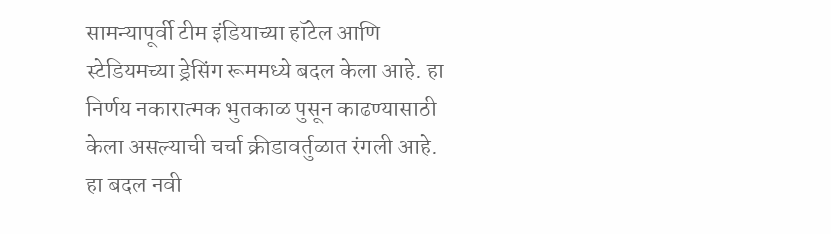सामन्यापूर्वी टीम इंडियाच्या हॉटेल आणि स्टेडियमच्या ड्रेसिंग रूममध्ये बदल केला आहे. हा निर्णय नकारात्मक भुतकाळ पुसून काढण्यासाठी केला असल्याची चर्चा क्रीडावर्तुळात रंगली आहे. हा बदल नवी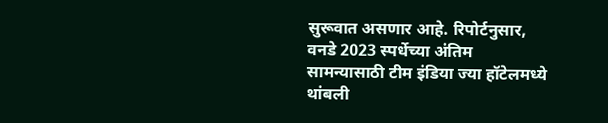सुरूवात असणार आहे. रिपोर्टनुसार, वनडे 2023 स्पर्धेच्या अंतिम सामन्यासाठी टीम इंडिया ज्या हॉटेलमध्ये थांबली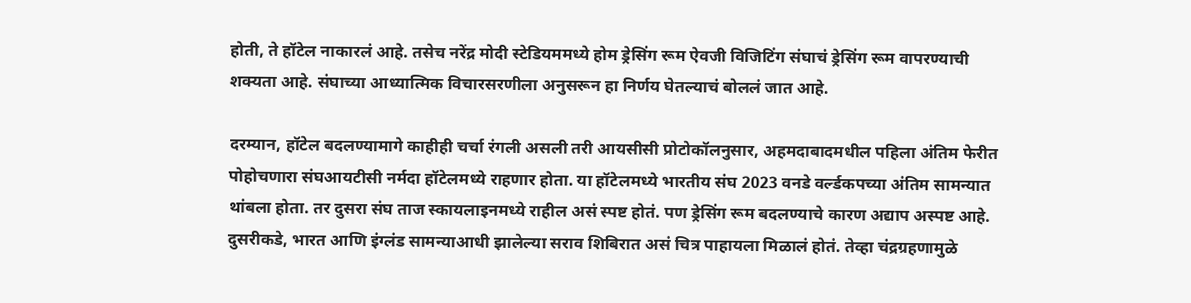होती, ते हॉटेल नाकारलं आहे. तसेच नरेंद्र मोदी स्टेडियममध्ये होम ड्रेसिंग रूम ऐवजी विजिटिंग संघाचं ड्रेसिंग रूम वापरण्याची शक्यता आहे. संघाच्या आध्यात्मिक विचारसरणीला अनुसरून हा निर्णय घेतल्याचं बोललं जात आहे.

दरम्यान, हॉटेल बदलण्यामागे काहीही चर्चा रंगली असली तरी आयसीसी प्रोटोकॉलनुसार, अहमदाबादमधील पहिला अंतिम फेरीत पोहोचणारा संघआयटीसी नर्मदा हॉटेलमध्ये राहणार होता. या हॉटेलमध्ये भारतीय संघ 2023 वनडे वर्ल्डकपच्या अंतिम सामन्यात थांबला होता. तर दुसरा संघ ताज स्कायलाइनमध्ये राहील असं स्पष्ट होतं. पण ड्रेसिंग रूम बदलण्याचे कारण अद्याप अस्पष्ट आहे. दुसरीकडे, भारत आणि इंग्लंड सामन्याआधी झालेल्या सराव शिबिरात असं चित्र पाहायला मिळालं होतं. तेव्हा चंद्रग्रहणामुळे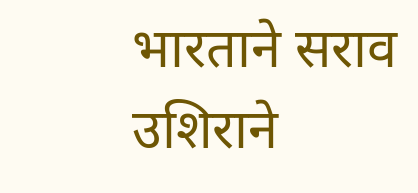भारताने सराव उशिराने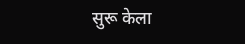सुरू केला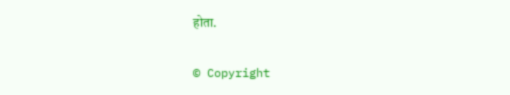होता.

© Copyright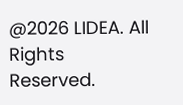@2026 LIDEA. All Rights Reserved.